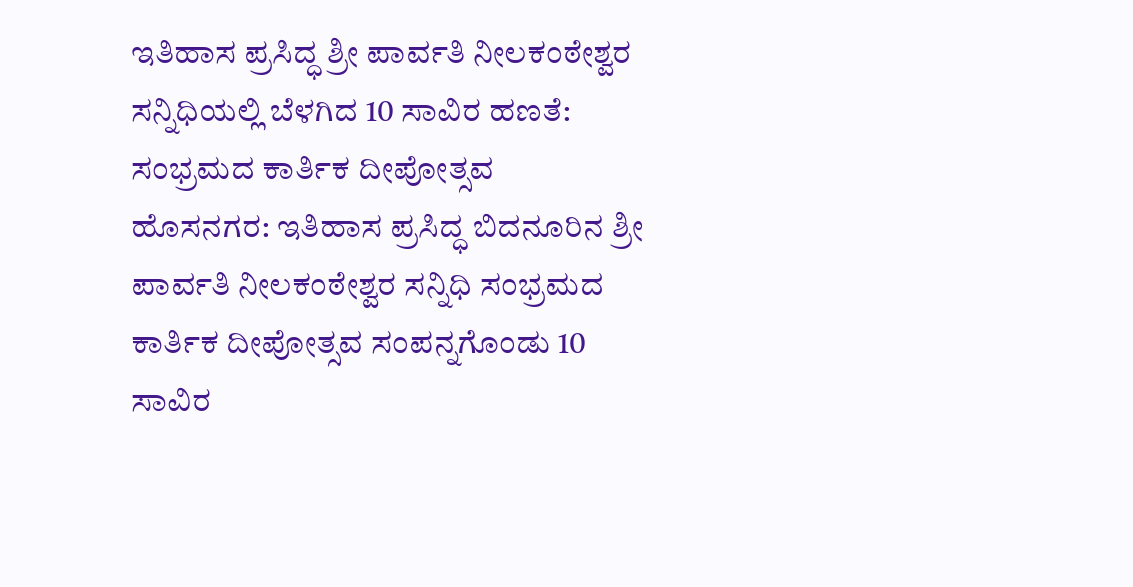ಇತಿಹಾಸ ಪ್ರಸಿದ್ಧ ಶ್ರೀ ಪಾರ್ವತಿ ನೀಲಕಂಠೇಶ್ವರ ಸನ್ನಿಧಿಯಲ್ಲಿ ಬೆಳಗಿದ 10 ಸಾವಿರ ಹಣತೆ: ಸಂಭ್ರಮದ ಕಾರ್ತಿಕ ದೀಪೋತ್ಸವ
ಹೊಸನಗರ: ಇತಿಹಾಸ ಪ್ರಸಿದ್ಧ ಬಿದನೂರಿನ ಶ್ರೀ ಪಾರ್ವತಿ ನೀಲಕಂಠೇಶ್ವರ ಸನ್ನಿಧಿ ಸಂಭ್ರಮದ ಕಾರ್ತಿಕ ದೀಪೋತ್ಸವ ಸಂಪನ್ನಗೊಂಡು 10 ಸಾವಿರ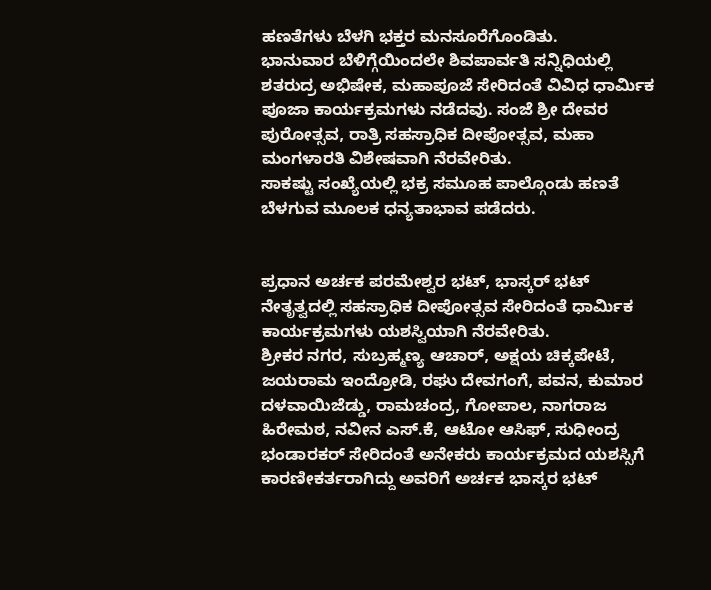ಹಣತೆಗಳು ಬೆಳಗಿ ಭಕ್ತರ ಮನಸೂರೆಗೊಂಡಿತು.
ಭಾನುವಾರ ಬೆಳಿಗ್ಗೆಯಿಂದಲೇ ಶಿವಪಾರ್ವತಿ ಸನ್ನಿಧಿಯಲ್ಲಿ ಶತರುದ್ರ ಅಭಿಷೇಕ, ಮಹಾಪೂಜೆ ಸೇರಿದಂತೆ ವಿವಿಧ ಧಾರ್ಮಿಕ ಪೂಜಾ ಕಾರ್ಯಕ್ರಮಗಳು ನಡೆದವು. ಸಂಜೆ ಶ್ರೀ ದೇವರ ಪುರೋತ್ಸವ, ರಾತ್ರಿ ಸಹಸ್ರಾಧಿಕ ದೀಪೋತ್ಸವ, ಮಹಾ ಮಂಗಳಾರತಿ ವಿಶೇಷವಾಗಿ ನೆರವೇರಿತು.
ಸಾಕಷ್ಟು ಸಂಖ್ಯೆಯಲ್ಲಿ ಭಕ್ರ ಸಮೂಹ ಪಾಲ್ಗೊಂಡು ಹಣತೆ ಬೆಳಗುವ ಮೂಲಕ ಧನ್ಯತಾಭಾವ ಪಡೆದರು.


ಪ್ರಧಾನ ಅರ್ಚಕ ಪರಮೇಶ್ವರ ಭಟ್, ಭಾಸ್ಕರ್ ಭಟ್ ನೇತೃತ್ವದಲ್ಲಿ ಸಹಸ್ರಾಧಿಕ ದೀಪೋತ್ಸವ ಸೇರಿದಂತೆ ಧಾರ್ಮಿಕ ಕಾರ್ಯಕ್ರಮಗಳು ಯಶಸ್ವಿಯಾಗಿ ನೆರವೇರಿತು.
ಶ್ರೀಕರ ನಗರ, ಸುಬ್ರಹ್ಮಣ್ಯ ಆಚಾರ್, ಅಕ್ಷಯ ಚಿಕ್ಕಪೇಟೆ, ಜಯರಾಮ ಇಂದ್ರೋಡಿ, ರಘು ದೇವಗಂಗೆ, ಪವನ, ಕುಮಾರ ದಳವಾಯಿಜೆಡ್ಡು, ರಾಮಚಂದ್ರ, ಗೋಪಾಲ, ನಾಗರಾಜ ಹಿರೇಮಠ, ನವೀನ ಎಸ್.ಕೆ, ಆಟೋ ಆಸಿಫ್, ಸುಧೀಂದ್ರ ಭಂಡಾರಕರ್ ಸೇರಿದಂತೆ ಅನೇಕರು ಕಾರ್ಯಕ್ರಮದ ಯಶಸ್ಸಿಗೆ ಕಾರಣೀಕರ್ತರಾಗಿದ್ದು ಅವರಿಗೆ ಅರ್ಚಕ ಭಾಸ್ಕರ ಭಟ್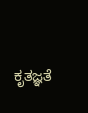ಕೃತಜ್ಞತೆ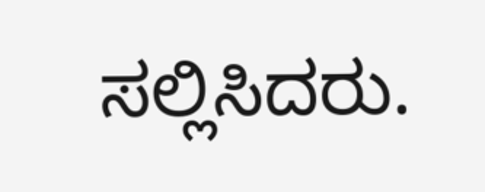ಸಲ್ಲಿಸಿದರು.